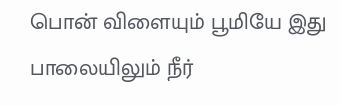பொன் விளையும் பூமியே இது
பாலையிலும் நீர்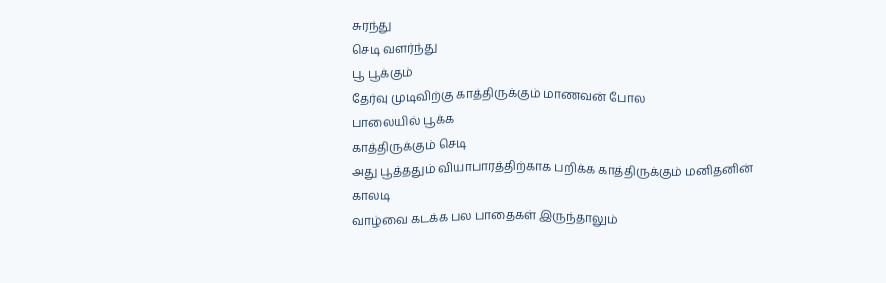சுரந்து
செடி வளர்ந்து
பூ பூக்கும்
தேர்வு முடிவிற்கு காத்திருக்கும் மாணவன் போல
பாலையில் பூக்க
காத்திருக்கும் செடி
அது பூத்ததும் வியாபாரத்திற்காக பறிக்க காத்திருக்கும் மனிதனின் காலடி
வாழ்வை கடக்க பல பாதைகள் இருந்தாலும்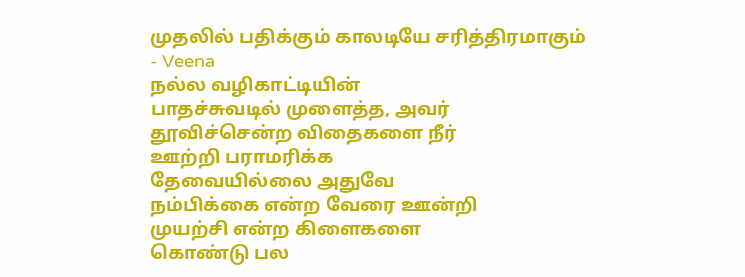முதலில் பதிக்கும் காலடியே சரித்திரமாகும்
- Veena
நல்ல வழிகாட்டியின்
பாதச்சுவடில் முளைத்த, அவர்
தூவிச்சென்ற விதைகளை நீர்
ஊற்றி பராமரிக்க
தேவையில்லை அதுவே
நம்பிக்கை என்ற வேரை ஊன்றி
முயற்சி என்ற கிளைகளை
கொண்டு பல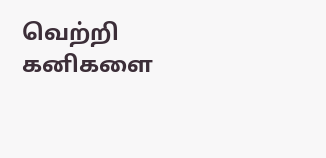வெற்றி கனிகளை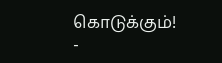கொடுக்கும்!
-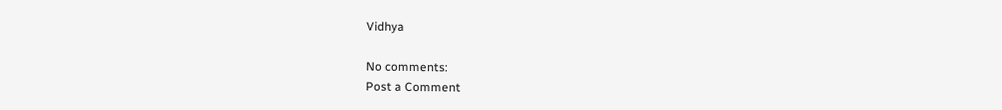Vidhya

No comments:
Post a Comment